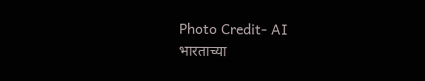Photo Credit- AI
भारताच्या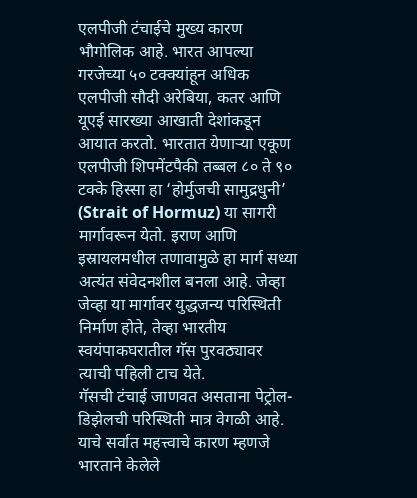एलपीजी टंचाईचे मुख्य कारण भौगोलिक आहे. भारत आपल्या गरजेच्या ५० टक्क्यांहून अधिक एलपीजी सौदी अरेबिया, कतर आणि यूएई सारख्या आखाती देशांकडून आयात करतो. भारतात येणाऱ्या एकूण एलपीजी शिपमेंटपैकी तब्बल ८० ते ९० टक्के हिस्सा हा ‘होर्मुजची सामुद्रधुनी’ (Strait of Hormuz) या सागरी मार्गावरून येतो. इराण आणि इस्रायलमधील तणावामुळे हा मार्ग सध्या अत्यंत संवेदनशील बनला आहे. जेव्हा जेव्हा या मार्गावर युद्धजन्य परिस्थिती निर्माण होते, तेव्हा भारतीय स्वयंपाकघरातील गॅस पुरवठ्यावर त्याची पहिली टाच येते.
गॅसची टंचाई जाणवत असताना पेट्रोल-डिझेलची परिस्थिती मात्र वेगळी आहे. याचे सर्वात महत्त्वाचे कारण म्हणजे भारताने केलेले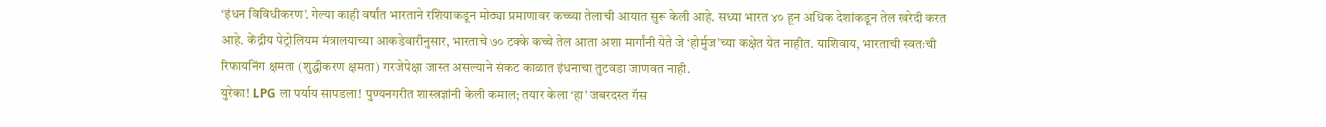‘इंधन विविधीकरण’. गेल्या काही वर्षांत भारताने रशियाकडून मोठ्या प्रमाणावर कच्च्या तेलाची आयात सुरू केली आहे. सध्या भारत ४० हून अधिक देशांकडून तेल खरेदी करत आहे. केंद्रीय पेट्रोलियम मंत्रालयाच्या आकडेवारीनुसार, भारताचे ७० टक्के कच्चे तेल आता अशा मार्गांनी येते जे ‘होर्मुज’च्या कक्षेत येत नाहीत. याशिवाय, भारताची स्वतःची रिफायनिंग क्षमता (शुद्धीकरण क्षमता) गरजेपेक्षा जास्त असल्याने संकट काळात इंधनाचा तुटवडा जाणवत नाही.
युरेका! LPG ला पर्याय सापडला! पुण्यनगरीत शास्त्रज्ञांनी केली कमाल; तयार केला ‘हा’ जबरदस्त गॅस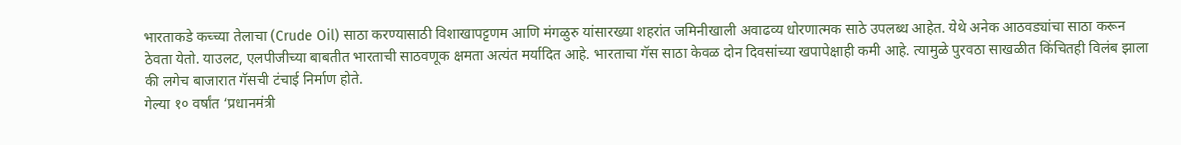भारताकडे कच्च्या तेलाचा (Crude Oil) साठा करण्यासाठी विशाखापट्टणम आणि मंगळुरु यांसारख्या शहरांत जमिनीखाली अवाढव्य धोरणात्मक साठे उपलब्ध आहेत. येथे अनेक आठवड्यांचा साठा करून ठेवता येतो. याउलट, एलपीजीच्या बाबतीत भारताची साठवणूक क्षमता अत्यंत मर्यादित आहे. भारताचा गॅस साठा केवळ दोन दिवसांच्या खपापेक्षाही कमी आहे. त्यामुळे पुरवठा साखळीत किंचितही विलंब झाला की लगेच बाजारात गॅसची टंचाई निर्माण होते.
गेल्या १० वर्षांत ‘प्रधानमंत्री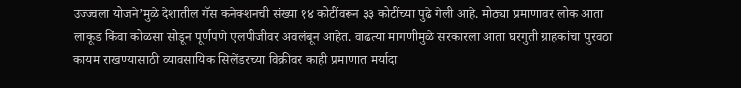उज्ज्वला योजने’मुळे देशातील गॅस कनेक्शनची संख्या १४ कोटींवरून ३३ कोटींच्या पुढे गेली आहे. मोठ्या प्रमाणावर लोक आता लाकूड किंवा कोळसा सोडून पूर्णपणे एलपीजीवर अवलंबून आहेत. वाढत्या मागणीमुळे सरकारला आता घरगुती ग्राहकांचा पुरवठा कायम राखण्यासाठी व्यावसायिक सिलेंडरच्या विक्रीवर काही प्रमाणात मर्यादा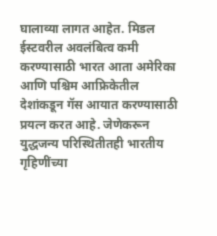घालाव्या लागत आहेत. मिडल ईस्टवरील अवलंबित्व कमी करण्यासाठी भारत आता अमेरिका आणि पश्चिम आफ्रिकेतील देशांकडून गॅस आयात करण्यासाठी प्रयत्न करत आहे. जेणेकरून युद्धजन्य परिस्थितीतही भारतीय गृहिणींच्या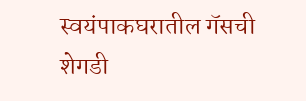स्वयंपाकघरातील गॅसची शेगडी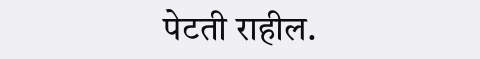पेटती राहील.